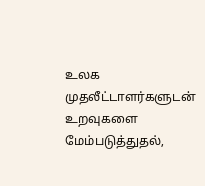உலக முதலீட்டாளர்களுடன் உறவுகளை மேம்படுத்துதல்,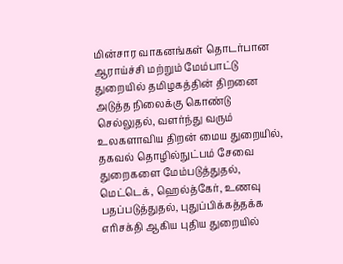மின்சார வாகனங்கள் தொடர்பான ஆராய்ச்சி மற்றும் மேம்பாட்டு துறையில் தமிழகத்தின் திறனை அடுத்த நிலைக்கு கொண்டு செல்லுதல், வளர்ந்து வரும் உலகளாவிய திறன் மைய துறையில், தகவல் தொழில்நுட்பம் சேவை துறைகளை மேம்படுத்துதல், மெட்டெக், ஹெல்த்கேர், உணவு பதப்படுத்துதல், புதுப்பிக்கத்தக்க எரிசக்தி ஆகிய புதிய துறையில்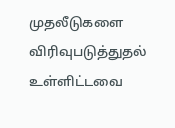முதலீடுகளை விரிவுபடுத்துதல் உள்ளிட்டவை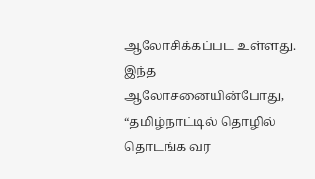ஆலோசிக்கப்பட உள்ளது.
இந்த ஆலோசனையின்போது, “தமிழ்நாட்டில் தொழில் தொடங்க வர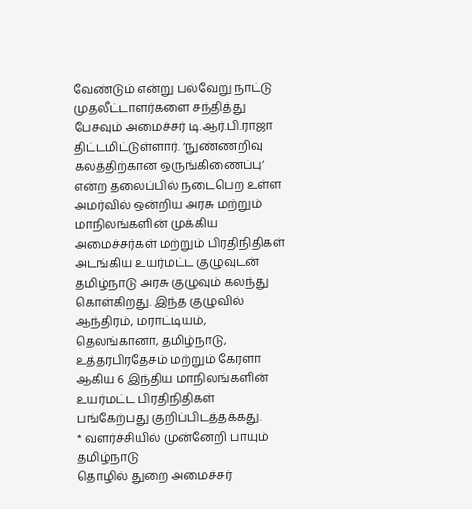வேண்டும் என்று பல்வேறு நாட்டு முதலீட்டாளர்களை சந்தித்து பேசவும் அமைச்சர் டி.ஆர்.பி.ராஜா திட்டமிட்டுள்ளார். ‘நுண்ணறிவு கலத்திற்கான ஒருங்கிணைப்பு’ என்ற தலைப்பில் நடைபெற உள்ள அமர்வில் ஒன்றிய அரசு மற்றும் மாநிலங்களின் முக்கிய அமைச்சர்கள் மற்றும் பிரதிநிதிகள் அடங்கிய உயர்மட்ட குழுவுடன் தமிழ்நாடு அரசு குழுவும் கலந்து கொள்கிறது. இந்த குழுவில் ஆந்திரம், மராட்டியம், தெலங்கானா, தமிழ்நாடு, உத்தரபிரதேசம் மற்றும் கேரளா ஆகிய 6 இந்திய மாநிலங்களின் உயர்மட்ட பிரதிநிதிகள் பங்கேற்பது குறிப்பிடத்தக்கது.
* வளர்ச்சியில் முன்னேறி பாயும் தமிழ்நாடு
தொழில் துறை அமைச்சர்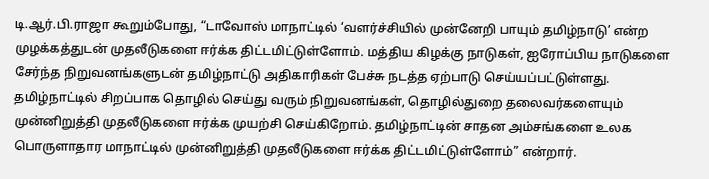டி.ஆர்.பி.ராஜா கூறும்போது, “டாவோஸ் மாநாட்டில் ‘வளர்ச்சியில் முன்னேறி பாயும் தமிழ்நாடு’ என்ற முழக்கத்துடன் முதலீடுகளை ஈர்க்க திட்டமிட்டுள்ளோம். மத்திய கிழக்கு நாடுகள், ஐரோப்பிய நாடுகளை சேர்ந்த நிறுவனங்களுடன் தமிழ்நாட்டு அதிகாரிகள் பேச்சு நடத்த ஏற்பாடு செய்யப்பட்டுள்ளது. தமிழ்நாட்டில் சிறப்பாக தொழில் செய்து வரும் நிறுவனங்கள், தொழில்துறை தலைவர்களையும் முன்னிறுத்தி முதலீடுகளை ஈர்க்க முயற்சி செய்கிறோம். தமிழ்நாட்டின் சாதன அம்சங்களை உலக பொருளாதார மாநாட்டில் முன்னிறுத்தி முதலீடுகளை ஈர்க்க திட்டமிட்டுள்ளோம்” என்றார்.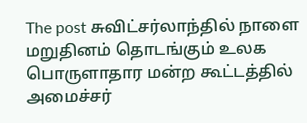The post சுவிட்சர்லாந்தில் நாளை மறுதினம் தொடங்கும் உலக பொருளாதார மன்ற கூட்டத்தில் அமைச்சர்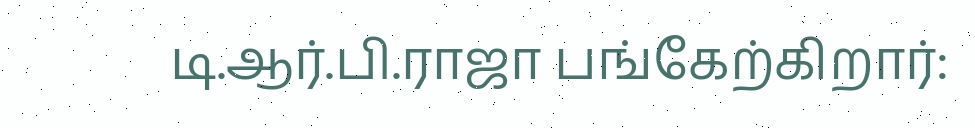டி.ஆர்.பி.ராஜா பங்கேற்கிறார்: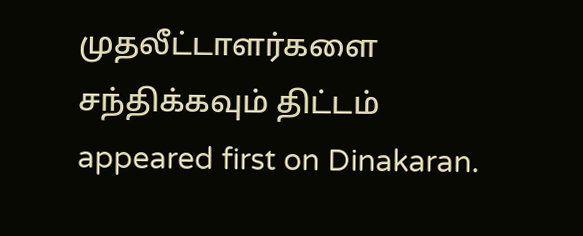முதலீட்டாளர்களை சந்திக்கவும் திட்டம் appeared first on Dinakaran.